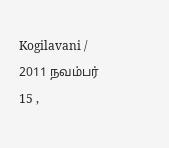Kogilavani / 2011 நவம்பர் 15 ,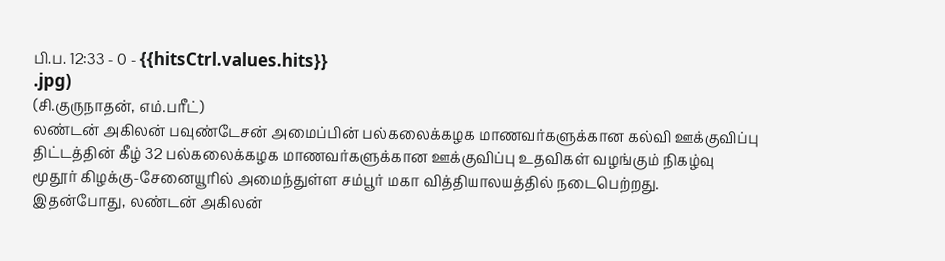பி.ப. 12:33 - 0 - {{hitsCtrl.values.hits}}
.jpg)
(சி.குருநாதன், எம்.பரீட்)
லண்டன் அகிலன் பவுண்டேசன் அமைப்பின் பல்கலைக்கழக மாணவர்களுக்கான கல்வி ஊக்குவிப்பு திட்டத்தின் கீழ் 32 பல்கலைக்கழக மாணவர்களுக்கான ஊக்குவிப்பு உதவிகள் வழங்கும் நிகழ்வு மூதூர் கிழக்கு-சேனையூரில் அமைந்துள்ள சம்பூர் மகா வித்தியாலயத்தில் நடைபெற்றது.
இதன்போது, லண்டன் அகிலன்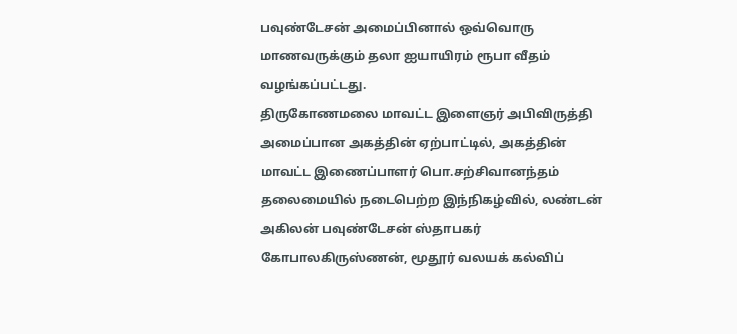பவுண்டேசன் அமைப்பினால் ஒவ்வொரு மாணவருக்கும் தலா ஐயாயிரம் ரூபா வீதம் வழங்கப்பட்டது.
திருகோணமலை மாவட்ட இளைஞர் அபிவிருத்தி அமைப்பான அகத்தின் ஏற்பாட்டில், அகத்தின் மாவட்ட இணைப்பாளர் பொ.சற்சிவானந்தம் தலைமையில் நடைபெற்ற இந்நிகழ்வில், லண்டன் அகிலன் பவுண்டேசன் ஸ்தாபகர் கோபாலகிருஸ்ணன், மூதூர் வலயக் கல்விப்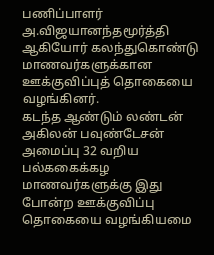பணிப்பாளர் அ.விஜயானந்தமூர்த்தி ஆகியோர் கலந்துகொண்டு மாணவர்களுக்கான ஊக்குவிப்புத் தொகையை வழங்கினர்.
கடந்த ஆண்டும் லண்டன் அகிலன் பவுண்டேசன் அமைப்பு 32 வறிய பல்ககைக்கழ மாணவர்களுக்கு இது போன்ற ஊக்குவிப்பு தொகையை வழங்கியமை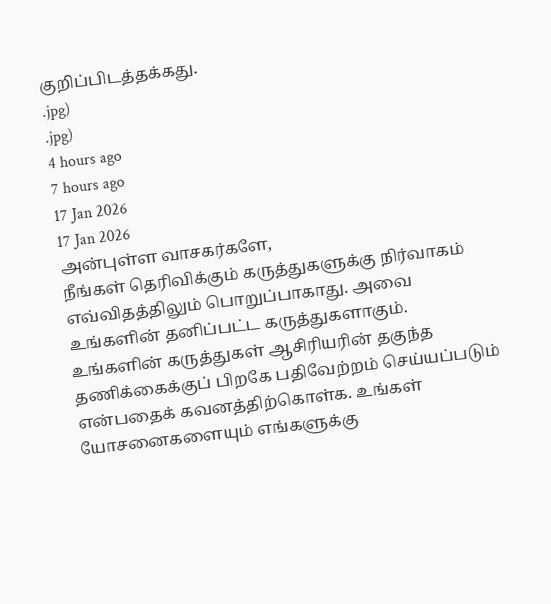குறிப்பிடத்தக்கது.
.jpg)
.jpg)
4 hours ago
7 hours ago
17 Jan 2026
17 Jan 2026
அன்புள்ள வாசகர்களே,
நீங்கள் தெரிவிக்கும் கருத்துகளுக்கு நிர்வாகம் எவ்விதத்திலும் பொறுப்பாகாது. அவை உங்களின் தனிப்பட்ட கருத்துகளாகும். உங்களின் கருத்துகள் ஆசிரியரின் தகுந்த தணிக்கைக்குப் பிறகே பதிவேற்றம் செய்யப்படும் என்பதைக் கவனத்திற்கொள்க. உங்கள் யோசனைகளையும் எங்களுக்கு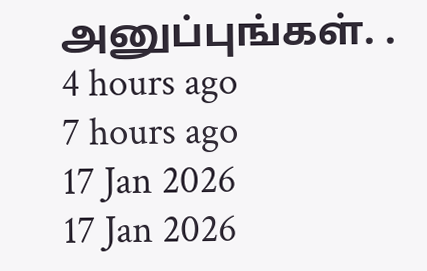அனுப்புங்கள். .
4 hours ago
7 hours ago
17 Jan 2026
17 Jan 2026